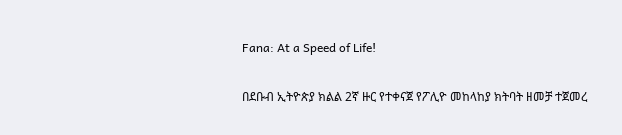Fana: At a Speed of Life!

በደቡብ ኢትዮጵያ ክልል 2ኛ ዙር የተቀናጀ የፖሊዮ መከላከያ ክትባት ዘመቻ ተጀመረ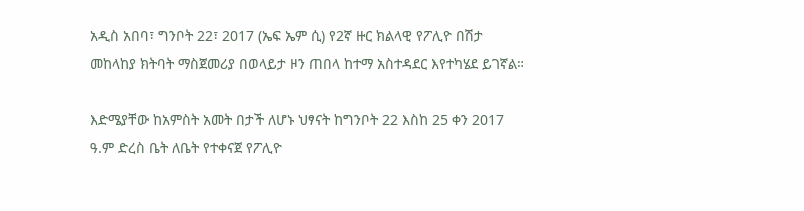አዲስ አበባ፣ ግንቦት 22፣ 2017 (ኤፍ ኤም ሲ) የ2ኛ ዙር ክልላዊ የፖሊዮ በሽታ መከላከያ ክትባት ማስጀመሪያ በወላይታ ዞን ጠበላ ከተማ አስተዳደር እየተካሄደ ይገኛል።

እድሜያቸው ከአምስት አመት በታች ለሆኑ ህፃናት ከግንቦት 22 እስከ 25 ቀን 2017 ዓ.ም ድረስ ቤት ለቤት የተቀናጀ የፖሊዮ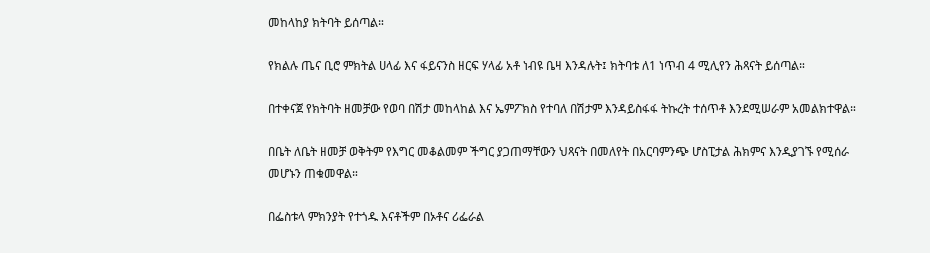መከላከያ ክትባት ይሰጣል።

የክልሉ ጤና ቢሮ ምክትል ሀላፊ እና ፋይናንስ ዘርፍ ሃላፊ አቶ ነብዩ ቤዛ እንዳሉት፤ ክትባቱ ለ1 ነጥብ 4 ሚሊየን ሕጻናት ይሰጣል።

በተቀናጀ የክትባት ዘመቻው የወባ በሽታ መከላከል እና ኤምፖክስ የተባለ በሽታም እንዳይስፋፋ ትኩረት ተሰጥቶ እንደሚሠራም አመልክተዋል።

በቤት ለቤት ዘመቻ ወቅትም የእግር መቆልመም ችግር ያጋጠማቸውን ህጻናት በመለየት በአርባምንጭ ሆስፒታል ሕክምና እንዲያገኙ የሚሰራ መሆኑን ጠቁመዋል።

በፌስቱላ ምክንያት የተጎዱ እናቶችም በኦቶና ሪፌራል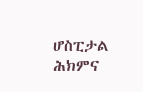ሆስፒታል  ሕክምና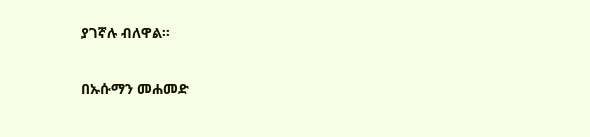ያገኛሉ ብለዋል።

በኡሱማን መሐመድ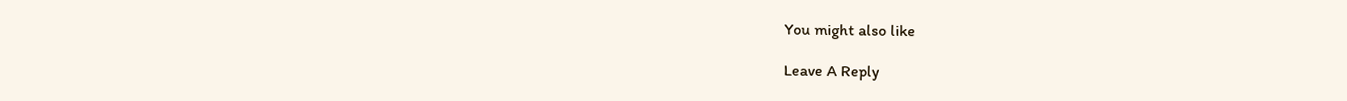You might also like

Leave A Reply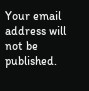Your email address will not be published.